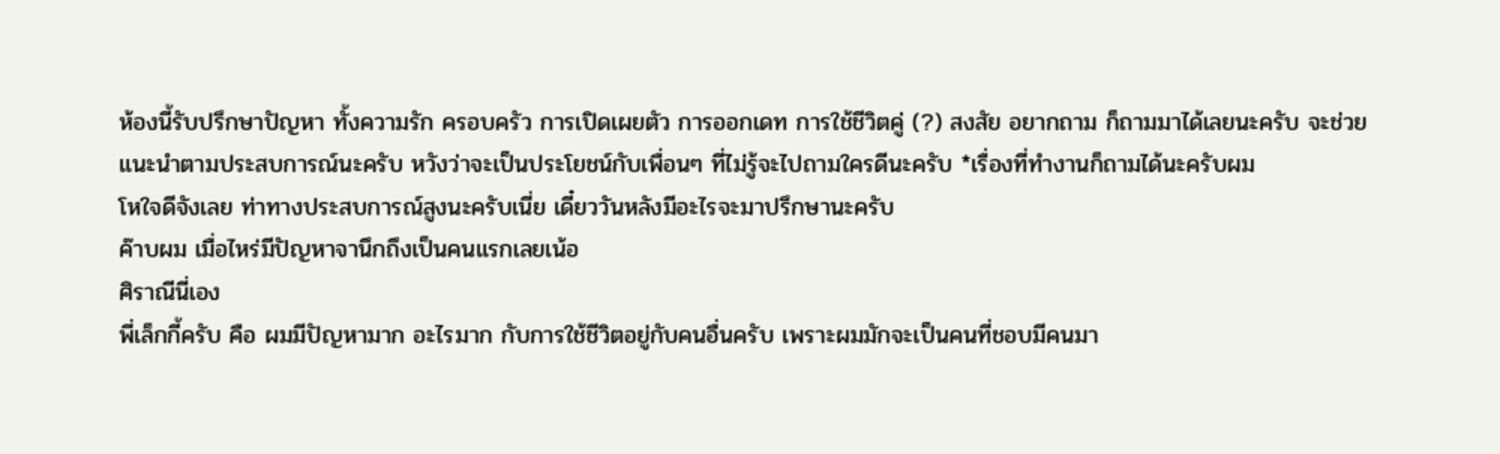ห้องนี้รับปรึกษาปัญหา ทั้งความรัก ครอบครัว การเปิดเผยตัว การออกเดท การใช้ชีวิตคู่ (?) สงสัย อยากถาม ก็ถามมาได้เลยนะครับ จะช่วยแนะนำตามประสบการณ์นะครับ หวังว่าจะเป็นประโยชน์กับเพื่อนๆ ที่ไม่รู้จะไปถามใครดีนะครับ *เรื่องที่ทำงานก็ถามได้นะครับผม
โหใจดีจังเลย ท่าทางประสบการณ์สูงนะครับเนี่ย เดี๋ยววันหลังมีอะไรจะมาปรึกษานะครับ
ค๊าบผม เมื่อไหร่มีปัญหาจานึกถึงเป็นคนแรกเลยเน้อ
ศิราณีนี่เอง
พี่เล็กกี้ครับ คือ ผมมีปัญหามาก อะไรมาก กับการใช้ชีวิตอยู่กับคนอื่นครับ เพราะผมมักจะเป็นคนที่ชอบมีคนมา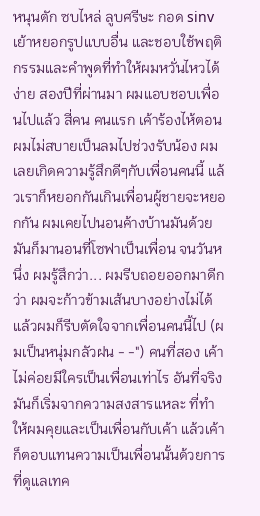หนุนตัก ซบไหล่ ลูบศรีษะ กอด sinvเย้าหยอกรูปแบบอื่น และชอบใช้พฤติกรรมและคำพูดที่ทำให้ผมหวั่นไหวได้ง่าย สองปีที่ผ่านมา ผมแอบชอบเพื่อนไปแล้ว สี่คน คนแรก เค้าร้องไห้ตอนผมไม่สบายเป็นลมไปช่วงรับน้อง ผมเลยเกิดความรู้สึกดีๆกับเพื่อนคนนี้ แล้วเราก็หยอกกันเกินเพื่อนผู้ชายจะหยอกกัน ผมเคยไปนอนค้างบ้านมันด้วย มันก็มานอนที่โซฟาเป็นเพื่อน จนวันหนึ่ง ผมรู้สึกว่า... ผมรีบถอยออกมาดีกว่า ผมจะก้าวข้ามเส้นบางอย่างไม่ได้ แล้วผมก็รีบตัดใจจากเพื่อนคนนี้ไป (ผมเป็นหนุ่มกลัวฝน - -") คนที่สอง เค้าไม่ค่อยมีใครเป็นเพื่อนเท่าไร อันที่จริงมันก็เริ่มจากความสงสารแหละ ที่ทำให้ผมคุยและเป็นเพื่อนกับเค้า แล้วเค้าก็ตอบแทนความเป็นเพื่อนนั้นด้วยการที่ดูแลเทค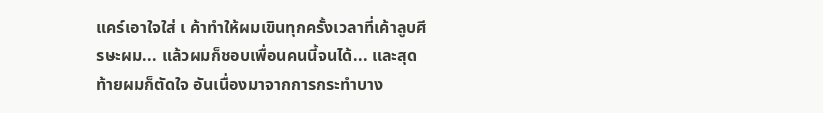แคร์เอาใจใส่ เ ค้าทำให้ผมเขินทุกครั้งเวลาที่เค้าลูบศีรษะผม... แล้วผมก็ชอบเพื่อนคนนี้จนได้... และสุดท้ายผมก็ตัดใจ อันเนื่องมาจากการกระทำบาง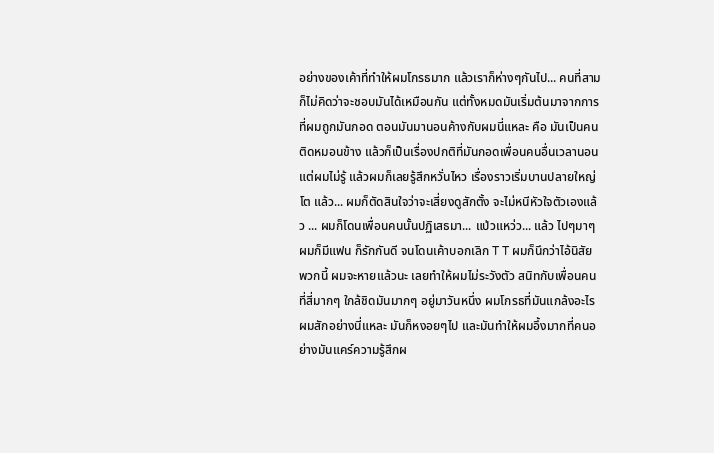อย่างของเค้าที่ทำให้ผมโกรธมาก แล้วเราก็ห่างๆกันไป... คนที่สาม ก็ไม่คิดว่าจะชอบมันได้เหมือนกัน แต่ทั้งหมดมันเริ่มต้นมาจากการที่ผมถูกมันกอด ตอนมันมานอนค้างกับผมนี่แหละ คือ มันเป็นคนติดหมอนข้าง แล้วก็เป็นเรื่องปกติที่มันกอดเพื่อนคนอื่นเวลานอน แต่ผมไม่รู้ แล้วผมก็เลยรู้สึกหวั่นไหว เรื่องราวเริ่มบานปลายใหญ่โต แล้ว... ผมก็ตัดสินใจว่าจะเสี่ยงดูสักตั้ง จะไม่หนีหัวใจตัวเองแล้ว ... ผมก็โดนเพื่อนคนนั้นปฏิเสธมา... แป่วแหว่ว... แล้ว ไปๆมาๆ ผมก็มีแฟน ก็รักกันดี จนโดนเค้าบอกเลิก T T ผมก็นึกว่าไอ้นิสัยพวกนี้ ผมจะหายแล้วนะ เลยทำให้ผมไม่ระวังตัว สนิทกับเพื่อนคนที่สี่มากๆ ใกล้ชิดมันมากๆ อยู่มาวันหนึ่ง ผมโกรธที่มันแกล้งอะไรผมสักอย่างนี่แหละ มันก็หงอยๆไป และมันทำให้ผมอึ้งมากที่คนอย่างมันแคร์ความรู้สึกผ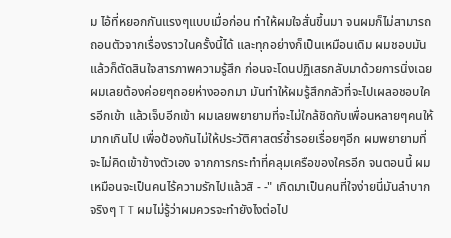ม ไอ้ที่หยอกกันแรงๆแบบเมื่อก่อน ทำให้ผมใจสั่นขึ้นมา จนผมก็ไม่สามารถถอนตัวจากเรื่องราวในครั้งนี้ได้ และทุกอย่างก็เป็นเหมือนเดิม ผมชอบมัน แล้วก็ตัดสินใจสารภาพความรู้สึก ก่อนจะโดนปฏิเสธกลับมาด้วยการนิ่งเฉย ผมเลยต้องค่อยๆถอยห่างออกมา มันทำให้ผมรู้สึกกลัวที่จะไปเผลอชอบใครอีกเข้า แล้วเจ็บอีกเข้า ผมเลยพยายามที่จะไม่ใกล้ชิดกับเพื่อนหลายๆคนให้มากเกินไป เพื่อป้องกันไม่ให้ประวัติศาสตร์ซ้ำรอยเรื่อยๆอีก ผมพยายามที่จะไม่คิดเข้าข้างตัวเอง จากการกระทำที่คลุมเครือของใครอีก จนตอนนี้ ผมเหมือนจะเป็นคนไร้ความรักไปแล้วสิ - -" เกิดมาเป็นคนที่ใจง่ายนี่มันลำบากจริงๆ T T ผมไม่รู้ว่าผมควรจะทำยังไงต่อไป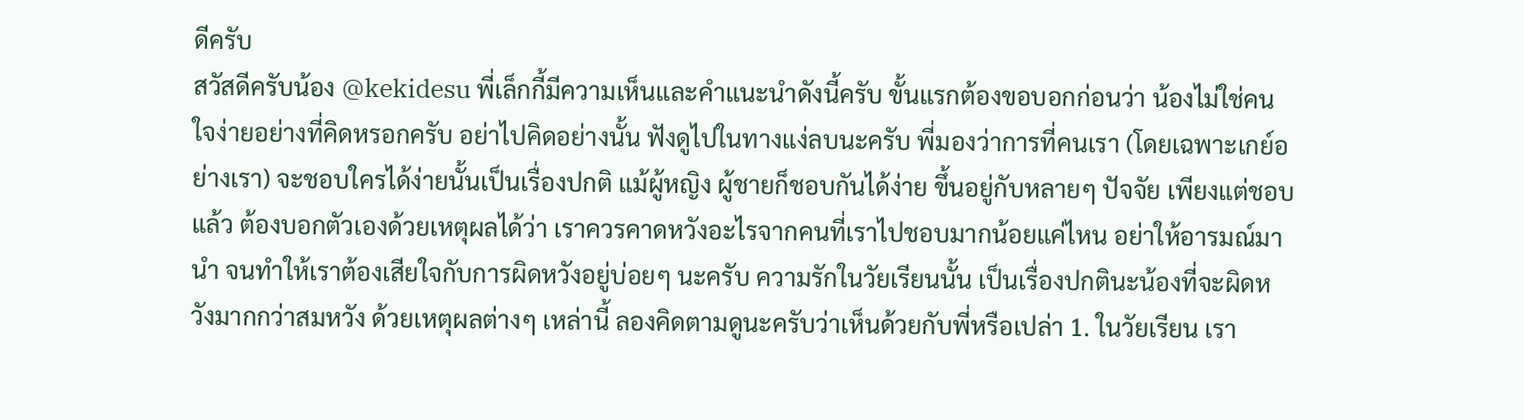ดีครับ
สวัสดีครับน้อง @kekidesu พี่เล็กกี้มีความเห็นและคำแนะนำดังนี้ครับ ขั้นแรกต้องขอบอกก่อนว่า น้องไม่ใช่คนใจง่ายอย่างที่คิดหรอกครับ อย่าไปคิดอย่างนั้น ฟังดูไปในทางแง่ลบนะครับ พี่มองว่าการที่คนเรา (โดยเฉพาะเกย์อย่างเรา) จะชอบใครได้ง่ายนั้นเป็นเรื่องปกติ แม้ผู้หญิง ผู้ชายก็ชอบกันได้ง่าย ขึ้นอยู่กับหลายๆ ปัจจัย เพียงแต่ชอบแล้ว ต้องบอกตัวเองด้วยเหตุผลได้ว่า เราควรคาดหวังอะไรจากคนที่เราไปชอบมากน้อยแค่ไหน อย่าให้อารมณ์มานำ จนทำให้เราต้องเสียใจกับการผิดหวังอยู่บ่อยๆ นะครับ ความรักในวัยเรียนนั้น เป็นเรื่องปกตินะน้องที่จะผิดหวังมากกว่าสมหวัง ด้วยเหตุผลต่างๆ เหล่านี้ ลองคิดตามดูนะครับว่าเห็นด้วยกับพี่หรือเปล่า 1. ในวัยเรียน เรา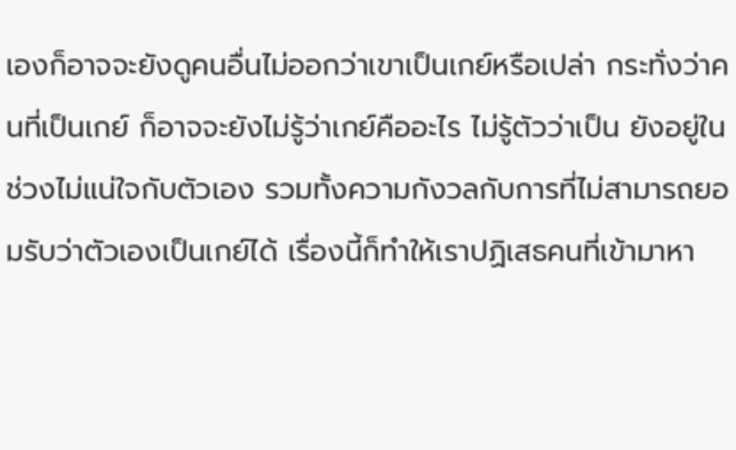เองก็อาจจะยังดูคนอื่นไม่ออกว่าเขาเป็นเกย์หรือเปล่า กระทั่งว่าคนที่เป็นเกย์ ก็อาจจะยังไม่รู้ว่าเกย์คืออะไร ไม่รู้ตัวว่าเป็น ยังอยู่ในช่วงไม่แน่ใจกับตัวเอง รวมทั้งความกังวลกับการที่ไม่สามารถยอมรับว่าตัวเองเป็นเกย์ได้ เรื่องนี้ก็ทำให้เราปฏิเสธคนที่เข้ามาหา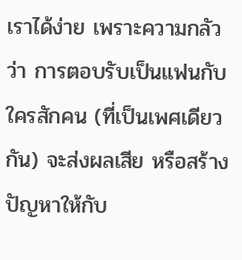เราได้ง่าย เพราะความกลัวว่า การตอบรับเป็นแฟนกับใครสักคน (ที่เป็นเพศเดียวกัน) จะส่งผลเสีย หรือสร้างปัญหาให้กับ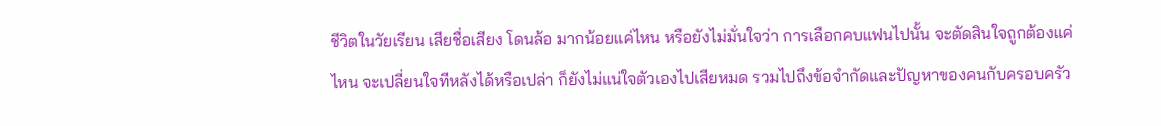ชีวิตในวัยเรียน เสียชื่อเสียง โดนล้อ มากน้อยแค่ไหน หรือยังไม่มั่นใจว่า การเลือกคบแฟนไปนั้น จะตัดสินใจถูกต้องแค่ไหน จะเปลี่ยนใจทีหลังได้หรือเปล่า ก็ยังไม่แน่ใจตัวเองไปเสียหมด รวมไปถึงข้อจำกัดและปัญหาของคนกับครอบครัว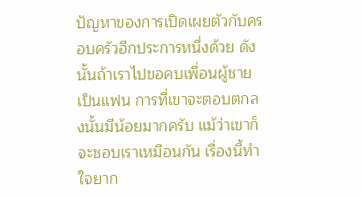ปัญหาของการเปิดเผยตัวกับครอบครัวอีกประการหนึ่งด้วย ดังนั้นถ้าเราไปขอคบเพื่อนผู้ชายเป็นแฟน การที่เขาจะตอบตกลงนั้นมีน้อยมากครับ แม้ว่าเขาก็จะชอบเราเหมือนกัน เรื่องนี้ทำใจยาก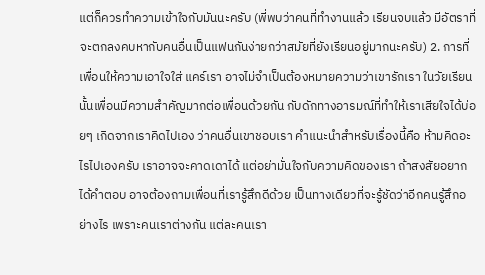แต่ก็ควรทำความเข้าใจกับมันนะครับ (พี่พบว่าคนที่ทำงานแล้ว เรียนจบแล้ว มีอัตราที่จะตกลงคบหากับคนอื่นเป็นแฟนกันง่ายกว่าสมัยที่ยังเรียนอยู่มากนะครับ) 2. การที่เพื่อนให้ความเอาใจใส่ แคร์เรา อาจไม่จำเป็นต้องหมายความว่าเขารักเรา ในวัยเรียนนั้นเพื่อนมีความสำคัญมากต่อเพื่อนด้วยกัน กับดักทางอารมณ์ที่ทำให้เราเสียใจได้บ่อยๆ เกิดจากเราคิดไปเอง ว่าคนอื่นเขาชอบเรา คำแนะนำสำหรับเรื่องนี้คือ ห้ามคิดอะไรไปเองครับ เราอาจจะคาดเดาได้ แต่อย่ามั่นใจกับความคิดของเรา ถ้าสงสัยอยากได้คำตอบ อาจต้องถามเพื่อนที่เรารู้สึกดีด้วย เป็นทางเดียวที่จะรู้ชัดว่าอีกคนรู้สึกอย่างไร เพราะคนเราต่างกัน แต่ละคนเรา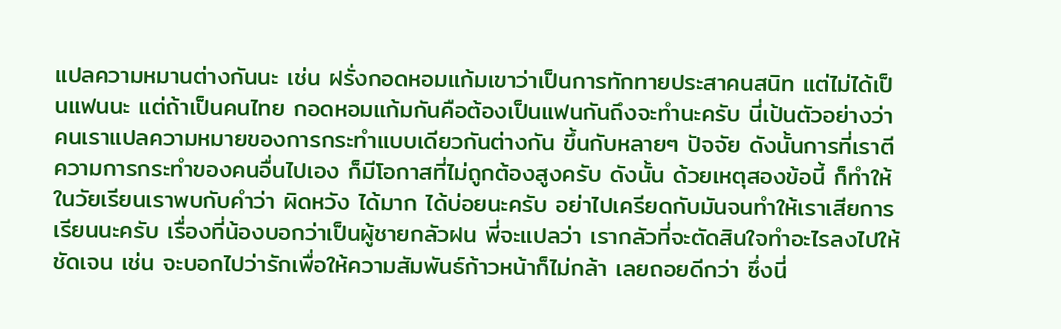แปลความหมานต่างกันนะ เช่น ฝรั่งกอดหอมแก้มเขาว่าเป็นการทักทายประสาคนสนิท แต่ไม่ได้เป็นแฟนนะ แต่ถ้าเป็นคนไทย กอดหอมแก้มกันคือต้องเป็นแฟนกันถึงจะทำนะครับ นี่เป้นตัวอย่างว่าคนเราแปลความหมายของการกระทำแบบเดียวกันต่างกัน ขึ้นกับหลายๆ ปัจจัย ดังนั้นการที่เราตีความการกระทำของคนอื่นไปเอง ก็มีโอกาสที่ไม่ถูกต้องสูงครับ ดังนั้น ด้วยเหตุสองข้อนี้ ก็ทำให้ในวัยเรียนเราพบกับคำว่า ผิดหวัง ได้มาก ได้บ่อยนะครับ อย่าไปเครียดกับมันจนทำให้เราเสียการเรียนนะครับ เรื่องที่น้องบอกว่าเป็นผู้ชายกลัวฝน พี่จะแปลว่า เรากลัวที่จะตัดสินใจทำอะไรลงไปให้ชัดเจน เช่น จะบอกไปว่ารักเพื่อให้ความสัมพันธ์ก้าวหน้าก็ไม่กล้า เลยถอยดีกว่า ซึ่งนี่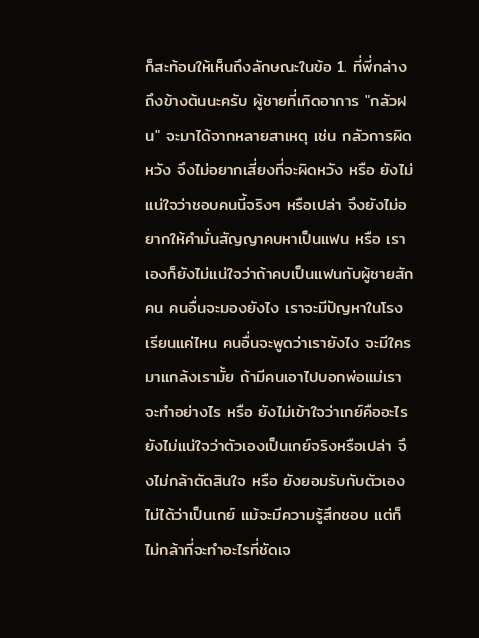ก็สะท้อนให้เห็นถึงลักษณะในข้อ 1. ที่พี่กล่างถึงข้างต้นนะครับ ผู้ชายที่เกิดอาการ "กลัวฝน" จะมาได้จากหลายสาเหตุ เช่น กลัวการผิดหวัง จึงไม่อยากเสี่ยงที่จะผิดหวัง หรือ ยังไม่แน่ใจว่าชอบคนนี้จริงๆ หรือเปล่า จึงยังไม่อยากให้คำมั่นสัญญาคบหาเป็นแฟน หรือ เราเองก็ยังไม่แน่ใจว่าถ้าคบเป็นแฟนกับผู้ชายสักคน คนอื่นจะมองยังไง เราจะมีปัญหาในโรงเรียนแค่ไหน คนอื่นจะพูดว่าเรายังไง จะมีใครมาแกล้งเรามั้ย ถ้ามีคนเอาไปบอกพ่อแม่เราจะทำอย่างไร หรือ ยังไม่เข้าใจว่าเกย์คืออะไร ยังไม่แน่ใจว่าตัวเองเป็นเกย์จริงหรือเปล่า จึงไม่กล้าตัดสินใจ หรือ ยังยอมรับกับตัวเองไม่ได้ว่าเป็นเกย์ แม้จะมีความรู้สึกชอบ แต่ก็ไม่กล้าที่จะทำอะไรที่ชัดเจ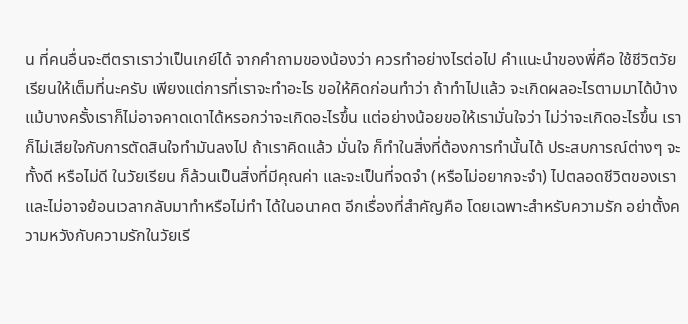น ที่คนอื่นจะตีตราเราว่าเป็นเกย์ได้ จากคำถามของน้องว่า ควรทำอย่างไรต่อไป คำแนะนำของพี่คือ ใช้ชีวิตวัยเรียนให้เต็มที่นะครับ เพียงแต่การที่เราจะทำอะไร ขอให้คิดก่อนทำว่า ถ้าทำไปแล้ว จะเกิดผลอะไรตามมาได้บ้าง แม้บางครั้งเราก็ไม่อาจคาดเดาได้หรอกว่าจะเกิดอะไรขึ้น แต่อย่างน้อยขอให้เรามั่นใจว่า ไม่ว่าจะเกิดอะไรขึ้น เราก็ไม่เสียใจกับการตัดสินใจทำมันลงไป ถ้าเราคิดแล้ว มั่นใจ ก็ทำในสิ่งที่ต้องการทำนั้นได้ ประสบการณ์ต่างๆ จะทั้งดี หรือไม่ดี ในวัยเรียน ก็ล้วนเป็นสิ่งที่มีคุณค่า และจะเป็นที่จดจำ (หรือไม่อยากจะจำ) ไปตลอดชีวิตของเรา และไม่อาจย้อนเวลากลับมาทำหรือไม่ทำ ได้ในอนาคต อีกเรื่องที่สำคัญคือ โดยเฉพาะสำหรับความรัก อย่าตั้งความหวังกับความรักในวัยเรี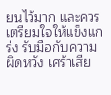ยนไว้มาก และควรเตรียมใจให้แข็งแกร่ง รับมือกับความผิดหวัง เศร้าเสีย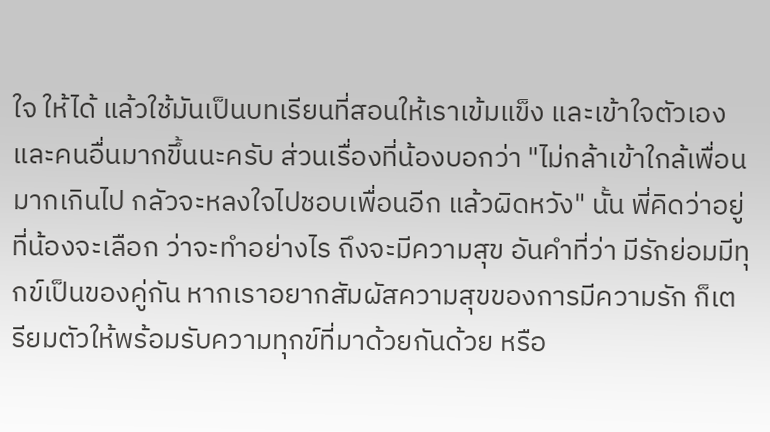ใจ ให้ได้ แล้วใช้มันเป็นบทเรียนที่สอนให้เราเข้มแข็ง และเข้าใจตัวเองและคนอื่นมากขึ้นนะครับ ส่วนเรื่องที่น้องบอกว่า "ไม่กล้าเข้าใกล้เพื่อนมากเกินไป กลัวจะหลงใจไปชอบเพื่อนอีก แล้วผิดหวัง" นั้น พี่คิดว่าอยู่ที่น้องจะเลือก ว่าจะทำอย่างไร ถึงจะมีความสุข อันคำที่ว่า มีรักย่อมมีทุกข์เป็นของคู่กัน หากเราอยากสัมผัสความสุขของการมีความรัก ก็เตรียมตัวให้พร้อมรับความทุกข์ที่มาด้วยกันด้วย หรือ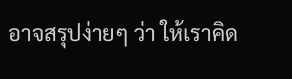อาจสรุปง่ายๆ ว่า ให้เราคิด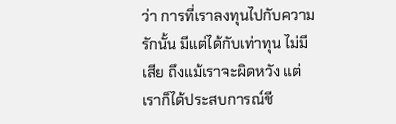ว่า การที่เราลงทุนไปกับความรักนั้น มีแต่ได้กับเท่าทุน ไม่มีเสีย ถึงแม้เราจะผิดหวัง แต่เราก็ได้ประสบการณ์ชี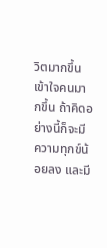วิตมากขึ้น เข้าใจคนมากขึ้น ถ้าคิดอย่างนี้ก็จะมีความทุกข์น้อยลง และมี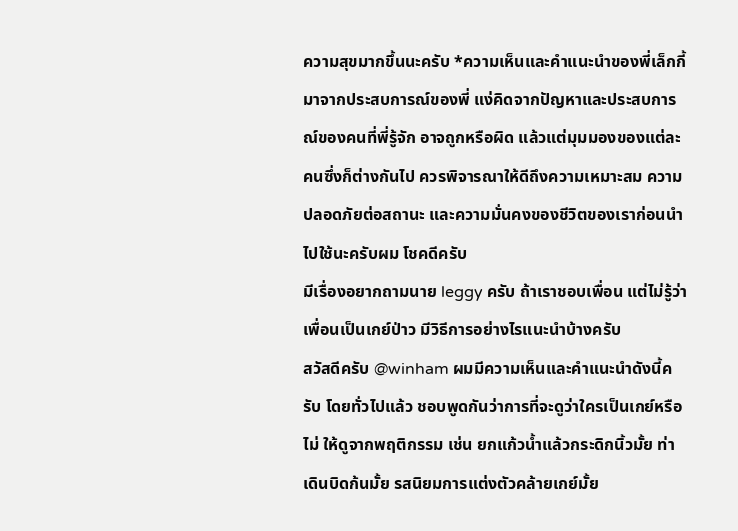ความสุขมากขึ้นนะครับ *ความเห็นและคำแนะนำของพี่เล็กกี้ มาจากประสบการณ์ของพี่ แง่คิดจากปัญหาและประสบการณ์ของคนที่พี่รู้จัก อาจถูกหรือผิด แล้วแต่มุมมองของแต่ละคนซึ่งก็ต่างกันไป ควรพิจารณาให้ดีถึงความเหมาะสม ความปลอดภัยต่อสถานะ และความมั่นคงของชีวิตของเราก่อนนำไปใช้นะครับผม โชคดีครับ
มีเรื่องอยากถามนาย leggy ครับ ถ้าเราชอบเพื่อน แต่ไม่รู้ว่าเพื่อนเป็นเกย์ป่าว มีวิธีการอย่างไรแนะนำบ้างครับ
สวัสดีครับ @winham ผมมีความเห็นและคำแนะนำดังนี้ครับ โดยทั่วไปแล้ว ชอบพูดกันว่าการที่จะดูว่าใครเป็นเกย์หรือไม่ ให้ดูจากพฤติกรรม เช่น ยกแก้วน้ำแล้วกระดิกนิ้วมั้ย ท่าเดินบิดก้นมั้ย รสนิยมการแต่งตัวคล้ายเกย์มั้ย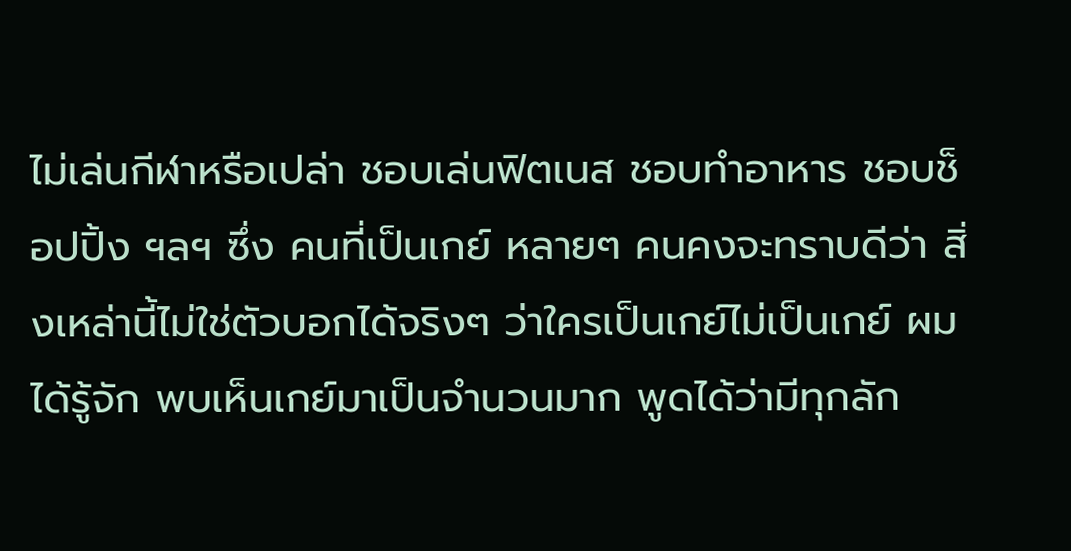ไม่เล่นกีฬาหรือเปล่า ชอบเล่นฟิตเนส ชอบทำอาหาร ชอบช็อปปิ้ง ฯลฯ ซึ่ง คนที่เป็นเกย์ หลายๆ คนคงจะทราบดีว่า สิ่งเหล่านี้ไม่ใช่ตัวบอกได้จริงๆ ว่าใครเป็นเกย์ไม่เป็นเกย์ ผมได้รู้จัก พบเห็นเกย์มาเป็นจำนวนมาก พูดได้ว่ามีทุกลัก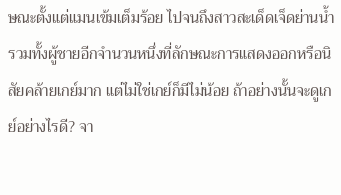ษณะตั้งแต่แมนเข้มเต็มร้อย ไปจนถึงสาวสะเด็ดเจ็ดย่านน้ำ รวมทั้งผู้ชายอีกจำนวนหนึ่งที่ลักษณะการแสดงออกหรือนิสัยคล้ายเกย์มาก แต่ไม่ใช่เกย์ก็มีไม่น้อย ถ้าอย่างนั้นจะดูเกย์อย่างไรดี? จา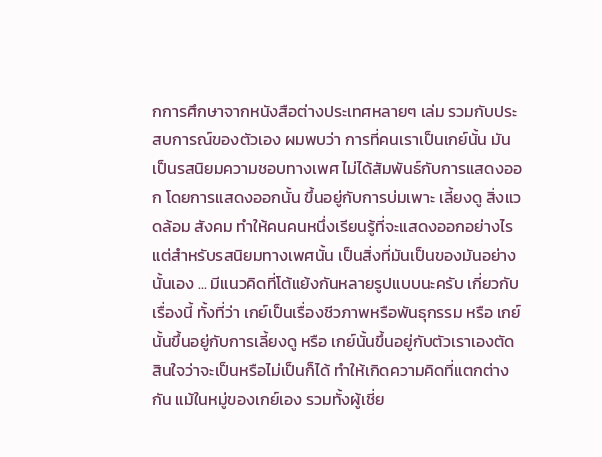กการศึกษาจากหนังสือต่างประเทศหลายๆ เล่ม รวมกับประสบการณ์ของตัวเอง ผมพบว่า การที่คนเราเป็นเกย์นั้น มันเป็นรสนิยมความชอบทางเพศ ไม่ได้สัมพันธ์กับการแสดงออก โดยการแสดงออกนั้น ขึ้นอยู่กับการบ่มเพาะ เลี้ยงดู สิ่งแวดล้อม สังคม ทำให้คนคนหนึ่งเรียนรู้ที่จะแสดงออกอย่างไร แต่สำหรับรสนิยมทางเพศนั้น เป็นสิ่งที่มันเป็นของมันอย่างนั้นเอง ... มีแนวคิดที่โต้แย้งกันหลายรูปแบบนะครับ เกี่ยวกับเรื่องนี้ ทั้งที่ว่า เกย์เป็นเรื่องชีวภาพหรือพันธุกรรม หรือ เกย์นั้นขึ้นอยู่กับการเลี้ยงดู หรือ เกย์นั้นขึ้นอยู่กับตัวเราเองตัดสินใจว่าจะเป็นหรือไม่เป็นก็ได้ ทำให้เกิดความคิดที่แตกต่างกัน แม้ในหมู่ของเกย์เอง รวมทั้งผู้เชี่ย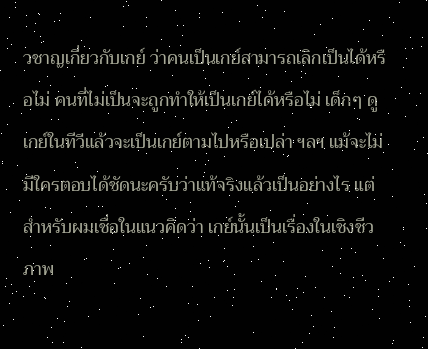วชาญเกี่ยวกับเกย์ ว่าคนเป็นเกย์สามารถเลิกเป็นได้หรือไม่ คนที่ไม่เป็นจะถูกทำให้เป็นเกย์ได้หรือไม่ เด็กๆ ดูเกย์ในทีวีแล้วจะเป็นเกย์ตามไปหรือเปล่า ฯลฯ แม้จะไม่มีใครตอบได้ชัดนะครับว่าแท้จริงแล้วเป็นอย่างไร แต่สำหรับผมเชื่อในแนวคิดว่า เกย์นั้นเป็นเรื่องในเชิงชีวภาพ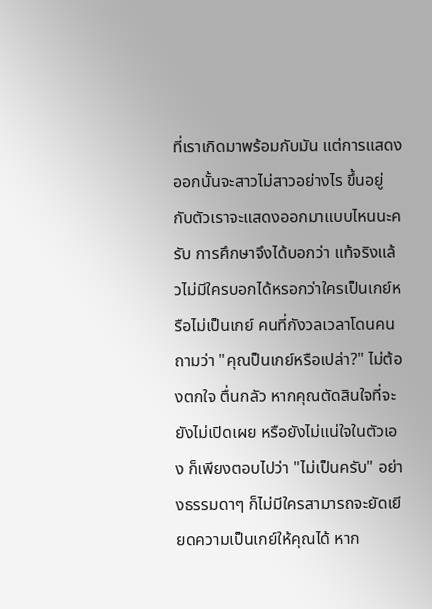ที่เราเกิดมาพร้อมกับมัน แต่การแสดงออกนั้นจะสาวไม่สาวอย่างไร ขึ้นอยู่กับตัวเราจะแสดงออกมาแบบไหนนะครับ การศึกษาจึงได้บอกว่า แท้จริงแล้วไม่มีใครบอกได้หรอกว่าใครเป็นเกย์หรือไม่เป็นเกย์ คนที่กังวลเวลาโดนคนถามว่า "คุณป็นเกย์หรือเปล่า?" ไม่ต้องตกใจ ตื่นกลัว หากคุณตัดสินใจที่จะยังไม่เปิดเผย หรือยังไม่แน่ใจในตัวเอง ก็เพียงตอบไปว่า "ไม่เป็นครับ" อย่างธรรมดาๆ ก็ไม่มีใครสามารถจะยัดเยียดความเป็นเกย์ให้คุณได้ หาก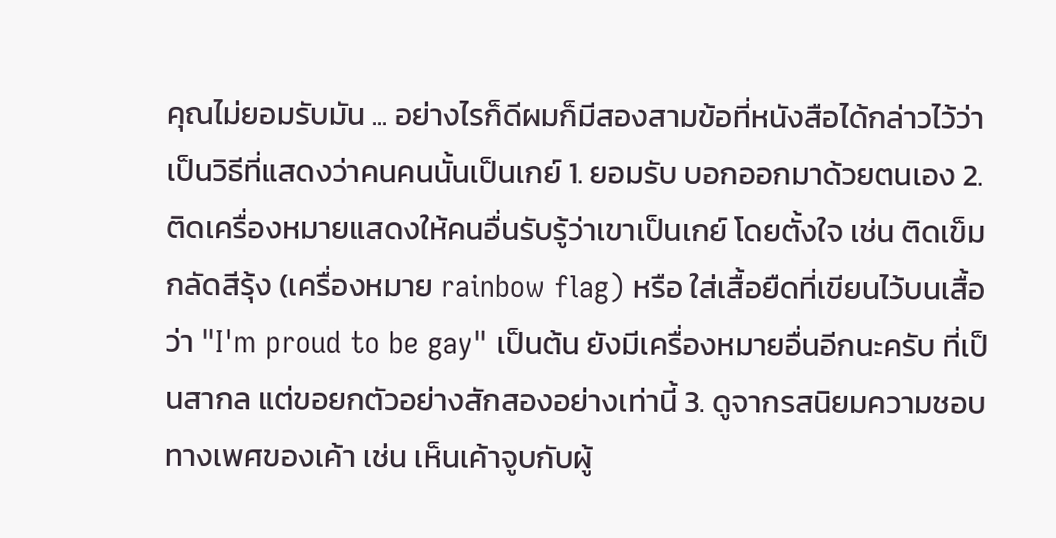คุณไม่ยอมรับมัน ... อย่างไรก็ดีผมก็มีสองสามข้อที่หนังสือได้กล่าวไว้ว่าเป็นวิธีที่แสดงว่าคนคนนั้นเป็นเกย์ 1. ยอมรับ บอกออกมาด้วยตนเอง 2. ติดเครื่องหมายแสดงให้คนอื่นรับรู้ว่าเขาเป็นเกย์ โดยตั้งใจ เช่น ติดเข็มกลัดสีรุ้ง (เครื่องหมาย rainbow flag) หรือ ใส่เสื้อยืดที่เขียนไว้บนเสื้อว่า "I'm proud to be gay" เป็นต้น ยังมีเครื่องหมายอื่นอีกนะครับ ที่เป็นสากล แต่ขอยกตัวอย่างสักสองอย่างเท่านี้ 3. ดูจากรสนิยมความชอบทางเพศของเค้า เช่น เห็นเค้าจูบกับผู้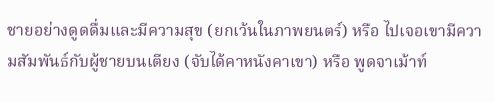ชายอย่างดูดดื่มและมีความสุข (ยกเว้นในภาพยนตร์) หรือ ไปเจอเขามีความสัมพันธ์กับผู้ชายบนเตียง (จับได้คาหนังคาเขา) หรือ พูดจาเม้าท์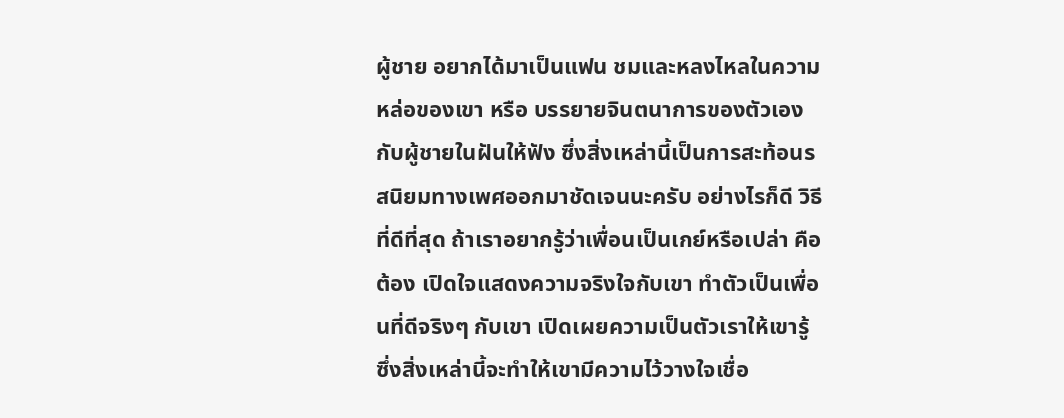ผู้ชาย อยากได้มาเป็นแฟน ชมและหลงไหลในความหล่อของเขา หรือ บรรยายจินตนาการของตัวเองกับผู้ชายในฝันให้ฟัง ซึ่งสิ่งเหล่านี้เป็นการสะท้อนรสนิยมทางเพศออกมาชัดเจนนะครับ อย่างไรก็ดี วิธีที่ดีที่สุด ถ้าเราอยากรู้ว่าเพื่อนเป็นเกย์หรือเปล่า คือต้อง เปิดใจแสดงความจริงใจกับเขา ทำตัวเป็นเพื่อนที่ดีจริงๆ กับเขา เปิดเผยความเป็นตัวเราให้เขารู้ ซึ่งสิ่งเหล่านี้จะทำให้เขามีความไว้วางใจเชื่อ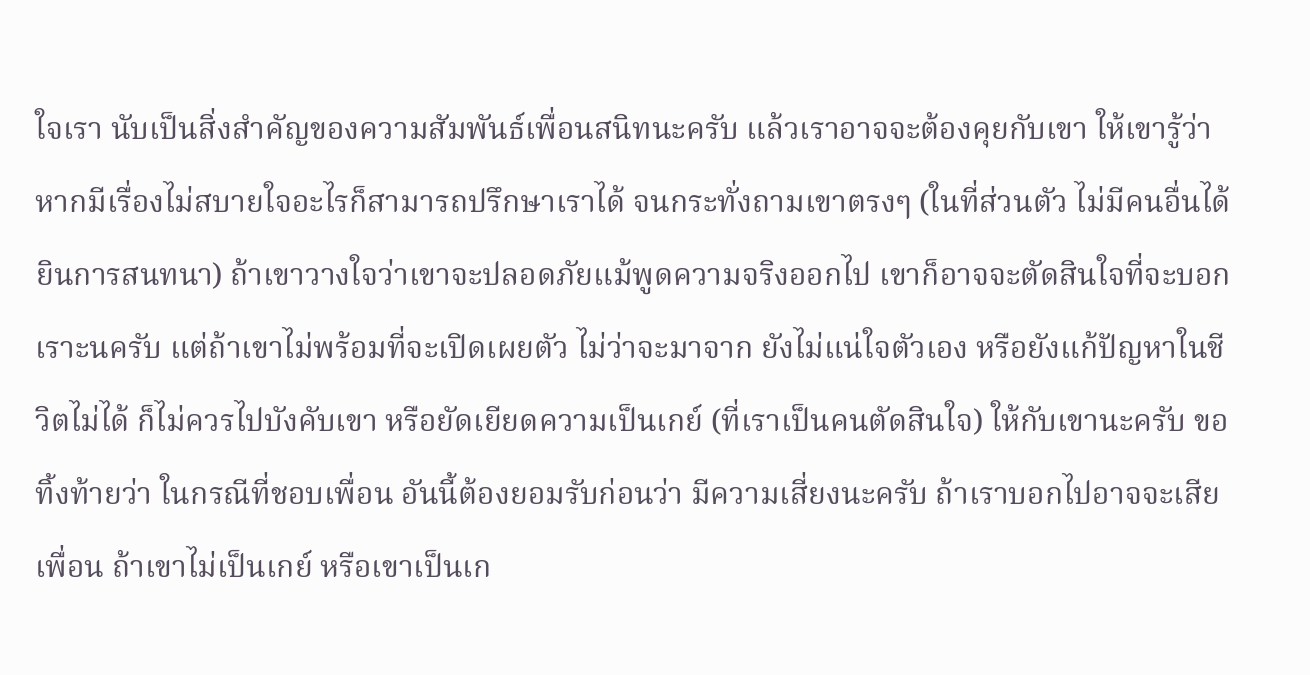ใจเรา นับเป็นสิ่งสำคัญของความสัมพันธ์เพื่อนสนิทนะครับ แล้วเราอาจจะต้องคุยกับเขา ให้เขารู้ว่าหากมีเรื่องไม่สบายใจอะไรก็สามารถปรึกษาเราได้ จนกระทั่งถามเขาตรงๆ (ในที่ส่วนตัว ไม่มีคนอื่นได้ยินการสนทนา) ถ้าเขาวางใจว่าเขาจะปลอดภัยแม้พูดความจริงออกไป เขาก็อาจจะตัดสินใจที่จะบอกเราะนครับ แต่ถ้าเขาไม่พร้อมที่จะเปิดเผยตัว ไม่ว่าจะมาจาก ยังไม่แน่ใจตัวเอง หรือยังแก้ปัญหาในชีวิตไม่ได้ ก็ไม่ควรไปบังคับเขา หรือยัดเยียดความเป็นเกย์ (ที่เราเป็นคนตัดสินใจ) ให้กับเขานะครับ ขอทิ้งท้ายว่า ในกรณีที่ชอบเพื่อน อันนี้ต้องยอมรับก่อนว่า มีความเสี่ยงนะครับ ถ้าเราบอกไปอาจจะเสียเพื่อน ถ้าเขาไม่เป็นเกย์ หรือเขาเป็นเก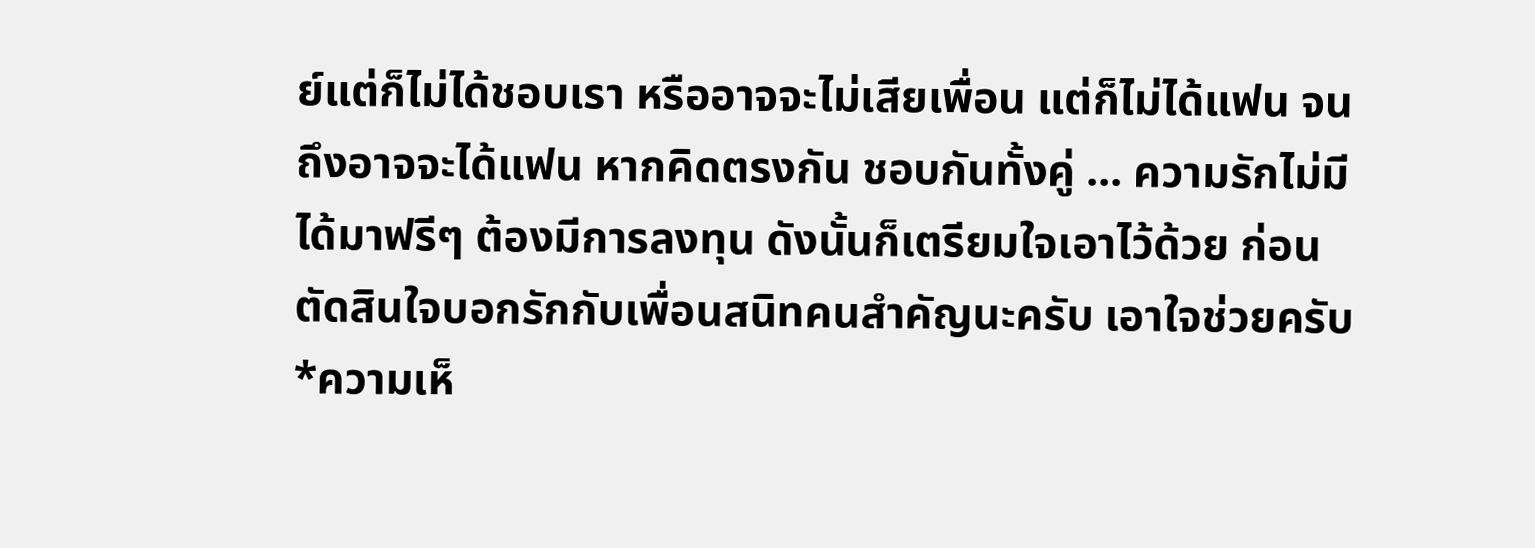ย์แต่ก็ไม่ได้ชอบเรา หรืออาจจะไม่เสียเพื่อน แต่ก็ไม่ได้แฟน จนถึงอาจจะได้แฟน หากคิดตรงกัน ชอบกันทั้งคู่ ... ความรักไม่มีได้มาฟรีๆ ต้องมีการลงทุน ดังนั้นก็เตรียมใจเอาไว้ด้วย ก่อนตัดสินใจบอกรักกับเพื่อนสนิทคนสำคัญนะครับ เอาใจช่วยครับ *ความเห็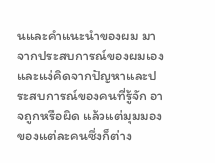นและคำแนะนำของผม มาจากประสบการณ์ของผมเอง และแง่คิดจากปัญหาและประสบการณ์ของคนที่รู้จัก อาจถูกหรือผิด แล้วแต่มุมมองของแต่ละคนซึ่งก็ต่าง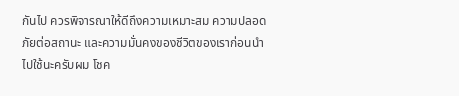กันไป ควรพิจารณาให้ดีถึงความเหมาะสม ความปลอดภัยต่อสถานะ และความมั่นคงของชีวิตของเราก่อนนำไปใช้นะครับผม โชค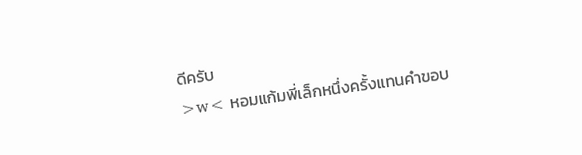ดีครับ
>w< หอมแก้มพี่เล็กหนึ่งครั้งแทนคำขอบ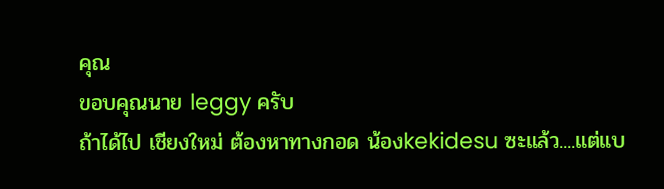คุณ
ขอบคุณนาย leggy ครับ
ถ้าได้ไป เชียงใหม่ ต้องหาทางกอด น้องkekidesu ซะแล้ว....แต่แบ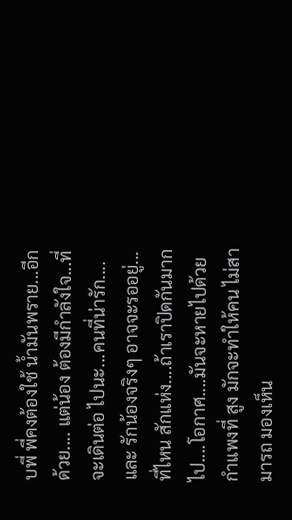บพี่ พี่คงต้องใช้ น้ำมันพราย...อีกด้วย.... แต่น้อง ต้องมีกำลังใจ...ที่จะเดินต่อ ไปนะ...คนที่น่ารัก....และ รักน้องจริงๆ อาจจะรออยู่...ที่ไหน สักแห่ง....ถ้าเราปิดกันมากไป....โอกาศ....มันจะหายไปด้วย กำแพงที่ สูง มักจะทำให้คน ไม่สามารถ มองเห็น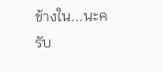ข้างใน...นะครับ